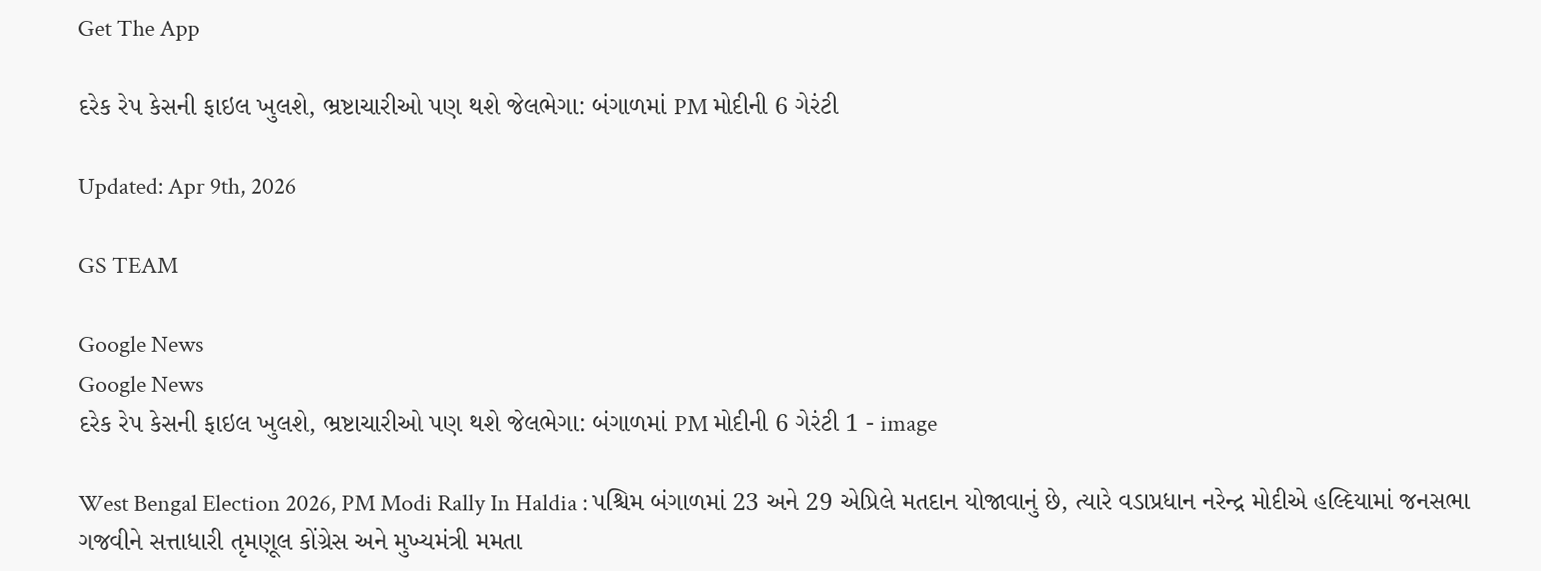Get The App

દરેક રેપ કેસની ફાઇલ ખુલશે, ભ્રષ્ટાચારીઓ પણ થશે જેલભેગા: બંગાળમાં PM મોદીની 6 ગેરંટી

Updated: Apr 9th, 2026

GS TEAM

Google News
Google News
દરેક રેપ કેસની ફાઇલ ખુલશે, ભ્રષ્ટાચારીઓ પણ થશે જેલભેગા: બંગાળમાં PM મોદીની 6 ગેરંટી 1 - image

West Bengal Election 2026, PM Modi Rally In Haldia : પશ્ચિમ બંગાળમાં 23 અને 29 એપ્રિલે મતદાન યોજાવાનું છે, ત્યારે વડાપ્રધાન નરેન્દ્ર મોદીએ હલ્દિયામાં જનસભા ગજવીને સત્તાધારી તૃમણૂલ કોંગ્રેસ અને મુખ્યમંત્રી મમતા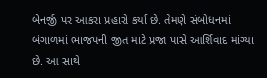બેનર્જી પર આકરા પ્રહારો કર્યા છે. તેમણે સંબોધનમાં બંગાળમાં ભાજપની જીત માટે પ્રજા પાસે આર્શિવાદ માંગ્યા છે. આ સાથે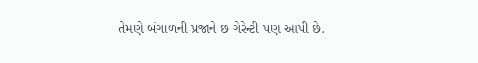તેમણે બંગાળની પ્રજાને છ ગેરેન્ટી પણ આપી છે.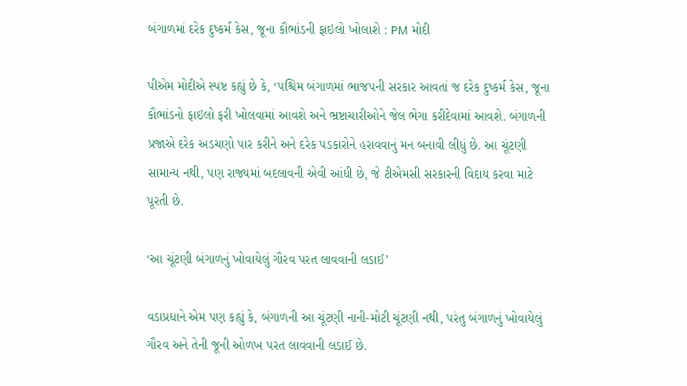બંગાળમાં દરેક દુષ્કર્મ કેસ, જૂના કૌભાંડની ફાઇલો ખોલાશે : PM મોદી

પીએમ મોદીએ સ્પષ્ટ કહ્યું છે કે, ‘પશ્ચિમ બંગાળમાં ભાજપની સરકાર આવતાં જ દરેક દુષ્કર્મ કેસ, જૂના કૌભાંડનો ફાઇલો ફરી ખોલવામાં આવશે અને ભ્રષ્ટાચારીઓને જેલ ભેગા કરીદેવામાં આવશે. બંગાળની પ્રજાએ દરેક અડચણો પાર કરીને અને દરેક પડકારોને હરાવવાનું મન બનાવી લીધું છે. આ ચૂંટણી સામાન્ય નથી, પણ રાજ્યમાં બદલાવની એવી આંધી છે, જે ટીએમસી સરકારની વિદાય કરવા માટે પૂરતી છે.

‘આ ચૂંટણી બંગાળનું ખોવાયેલું ગૌરવ પરત લાવવાની લડાઈ’

વડાપ્રધાને એમ પણ કહ્યું કે, બંગાળની આ ચૂંટણી નાની-મોટી ચૂંટણી નથી, પરંતુ બંગાળનું ખોવાયેલું ગૌરવ અને તેની જૂની ઓળખ પરત લાવવાની લડાઈ છે.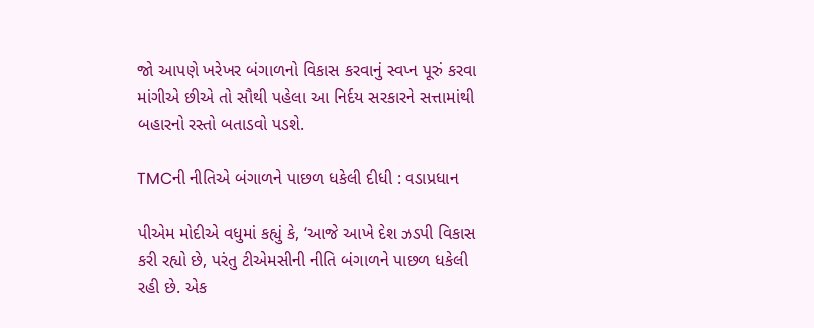જો આપણે ખરેખર બંગાળનો વિકાસ કરવાનું સ્વપ્ન પૂરું કરવા માંગીએ છીએ તો સૌથી પહેલા આ નિર્દય સરકારને સત્તામાંથી બહારનો રસ્તો બતાડવો પડશે.

TMCની નીતિએ બંગાળને પાછળ ધકેલી દીધી : વડાપ્રધાન

પીએમ મોદીએ વધુમાં કહ્યું કે, ‘આજે આખે દેશ ઝડપી વિકાસ કરી રહ્યો છે, પરંતુ ટીએમસીની નીતિ બંગાળને પાછળ ધકેલી રહી છે. એક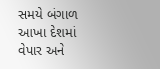સમયે બંગાળ આખા દેશમાં વેપાર અને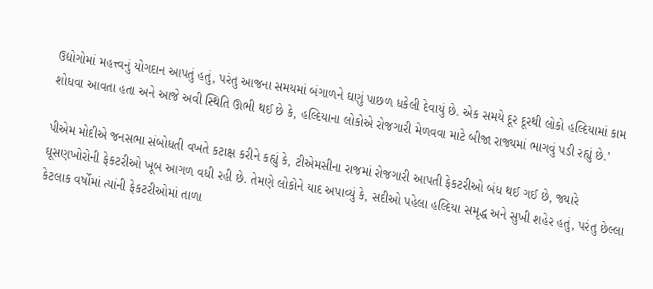ઉદ્યોગોમાં મહત્ત્વનું યોગદાન આપતું હતું, પરંતુ આજના સમયમાં બંગાળને ઘણું પાછળ ધકેલી દેવાયું છે. એક સમયે દૂર દૂરથી લોકો હલ્દિયામાં કામ શોધવા આવતા હતા અને આજે અવી સ્થિતિ ઊભી થઈ છે કે, હલ્દિયાના લોકોએ રોજગારી મેળવવા માટે બીજા રાજ્યમાં ભાગવું પડી રહ્યું છે.’

પીએમ મોદીએ જનસભા સંબોધતી વખતે કટાક્ષ કરીને કહ્યું કે, ટીએમસીના રાજમાં રોજગારી આપતી ફેકટરીઓ બંધ થઈ ગઈ છે, જ્યારે ઘૂસણખોરોની ફેકટરીઓ ખૂબ આગળ વધી રહી છે. તેમણે લોકોને યાદ અપાવ્યું કે, સદીઓ પહેલા હલ્દિયા સમૃદ્ધ અને સુખી શહેર હતું, પરંતુ છેલ્લા કેટલાક વર્ષોમાં ત્યાંની ફેકટરીઓમાં તાળા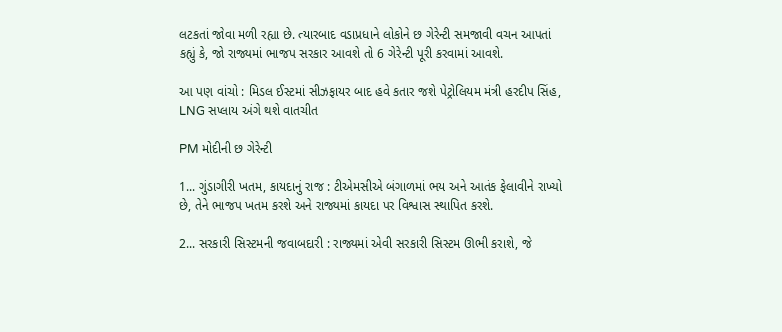લટકતાં જોવા મળી રહ્યા છે. ત્યારબાદ વડાપ્રધાને લોકોને છ ગેરેન્ટી સમજાવી વચન આપતાં કહ્યું કે, જો રાજ્યમાં ભાજપ સરકાર આવશે તો 6 ગેરેન્ટી પૂરી કરવામાં આવશે.

આ પણ વાંચો : મિડલ ઈસ્ટમાં સીઝફાયર બાદ હવે કતાર જશે પેટ્રોલિયમ મંત્રી હરદીપ સિંહ, LNG સપ્લાય અંગે થશે વાતચીત

PM મોદીની છ ગેરેન્ટી

1... ગુંડાગીરી ખતમ, કાયદાનું રાજ : ટીએમસીએ બંગાળમાં ભય અને આતંક ફેલાવીને રાખ્યો છે, તેને ભાજપ ખતમ કરશે અને રાજ્યમાં કાયદા પર વિશ્વાસ સ્થાપિત કરશે.

2... સરકારી સિસ્ટમની જવાબદારી : રાજ્યમાં એવી સરકારી સિસ્ટમ ઊભી કરાશે, જે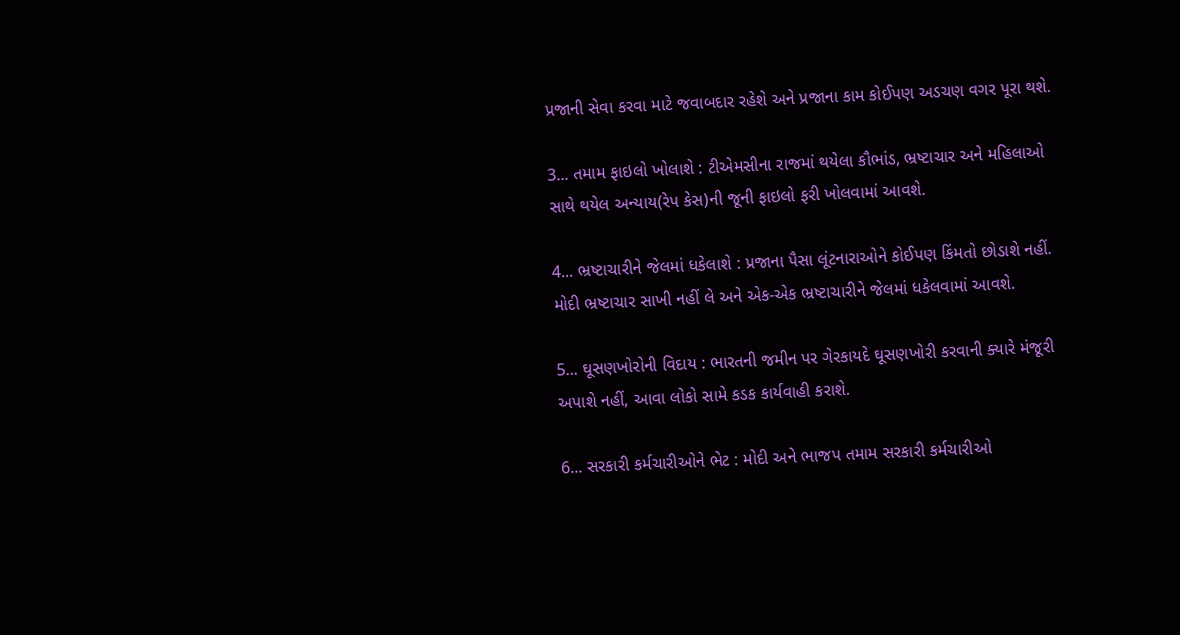પ્રજાની સેવા કરવા માટે જવાબદાર રહેશે અને પ્રજાના કામ કોઈપણ અડચણ વગર પૂરા થશે.

3... તમામ ફાઇલો ખોલાશે : ટીએમસીના રાજમાં થયેલા કૌભાંડ, ભ્રષ્ટાચાર અને મહિલાઓ સાથે થયેલ અન્યાય(રેપ કેસ)ની જૂની ફાઇલો ફરી ખોલવામાં આવશે.

4... ભ્રષ્ટાચારીને જેલમાં ધકેલાશે : પ્રજાના પૈસા લૂંટનારાઓને કોઈપણ કિંમતો છોડાશે નહીં. મોદી ભ્રષ્ટાચાર સાખી નહીં લે અને એક-એક ભ્રષ્ટાચારીને જેલમાં ધકેલવામાં આવશે.

5... ઘૂસણખોરોની વિદાય : ભારતની જમીન પર ગેરકાયદે ઘૂસણખોરી કરવાની ક્યારે મંજૂરી અપાશે નહીં, આવા લોકો સામે કડક કાર્યવાહી કરાશે.

6... સરકારી કર્મચારીઓને ભેટ : મોદી અને ભાજપ તમામ સરકારી કર્મચારીઓ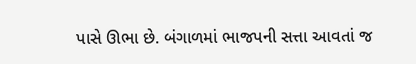પાસે ઊભા છે. બંગાળમાં ભાજપની સત્તા આવતાં જ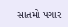સાતમો પગાર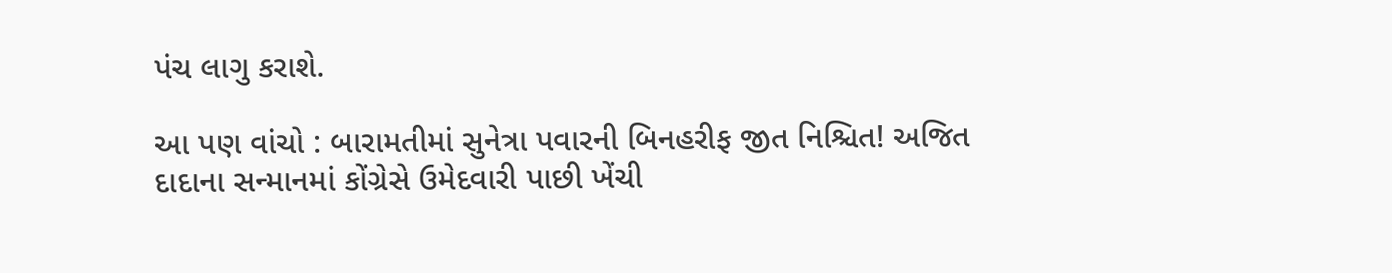પંચ લાગુ કરાશે.

આ પણ વાંચો : બારામતીમાં સુનેત્રા પવારની બિનહરીફ જીત નિશ્ચિત! અજિત દાદાના સન્માનમાં કોંગ્રેસે ઉમેદવારી પાછી ખેંચી